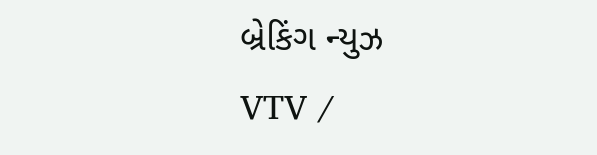બ્રેકિંગ ન્યુઝ
VTV /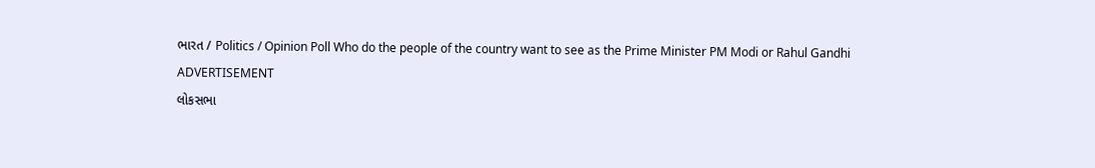ભારત / Politics / Opinion Poll Who do the people of the country want to see as the Prime Minister PM Modi or Rahul Gandhi
ADVERTISEMENT
લોકસભા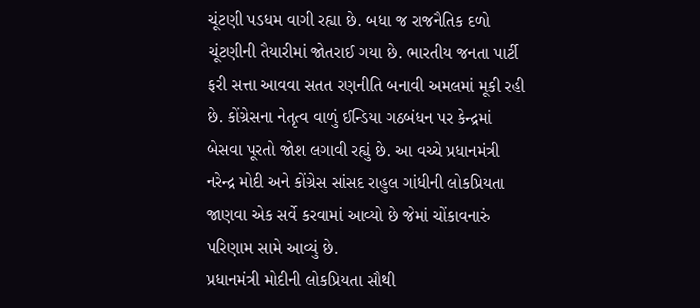ચૂંટણી પડધમ વાગી રહ્યા છે. બધા જ રાજનૈતિક દળો ચૂંટણીની તૈયારીમાં જોતરાઈ ગયા છે. ભારતીય જનતા પાર્ટી ફરી સત્તા આવવા સતત રણનીતિ બનાવી અમલમાં મૂકી રહી છે. કોંગ્રેસના નેતૃત્વ વાળું ઈન્ડિયા ગઠબંધન પર કેન્દ્રમાં બેસવા પૂરતો જોશ લગાવી રહ્યું છે. આ વચ્ચે પ્રધાનમંત્રી નરેન્દ્ર મોદી અને કોંગ્રેસ સાંસદ રાહુલ ગાંધીની લોકપ્રિયતા જાણવા એક સર્વે કરવામાં આવ્યો છે જેમાં ચોંકાવનારું પરિણામ સામે આવ્યું છે.
પ્રધાનમંત્રી મોદીની લોકપ્રિયતા સૌથી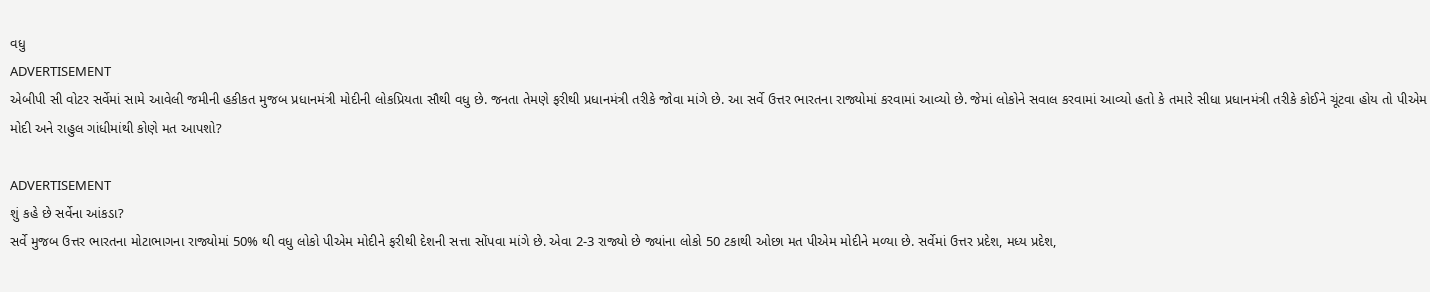વધુ
ADVERTISEMENT
એબીપી સી વોટર સર્વેમાં સામે આવેલી જમીની હકીકત મુજબ પ્રધાનમંત્રી મોદીની લોકપ્રિયતા સૌથી વધુ છે. જનતા તેમણે ફરીથી પ્રધાનમંત્રી તરીકે જોવા માંગે છે. આ સર્વે ઉત્તર ભારતના રાજ્યોમાં કરવામાં આવ્યો છે. જેમાં લોકોને સવાલ કરવામાં આવ્યો હતો કે તમારે સીધા પ્રધાનમંત્રી તરીકે કોઈને ચૂંટવા હોય તો પીએમ મોદી અને રાહુલ ગાંધીમાંથી કોણે મત આપશો?

ADVERTISEMENT
શું કહે છે સર્વેના આંકડા?
સર્વે મુજબ ઉત્તર ભારતના મોટાભાગના રાજ્યોમાં 50% થી વધુ લોકો પીએમ મોદીને ફરીથી દેશની સત્તા સોંપવા માંગે છે. એવા 2-3 રાજ્યો છે જ્યાંના લોકો 50 ટકાથી ઓછા મત પીએમ મોદીને મળ્યા છે. સર્વેમાં ઉત્તર પ્રદેશ, મધ્ય પ્રદેશ,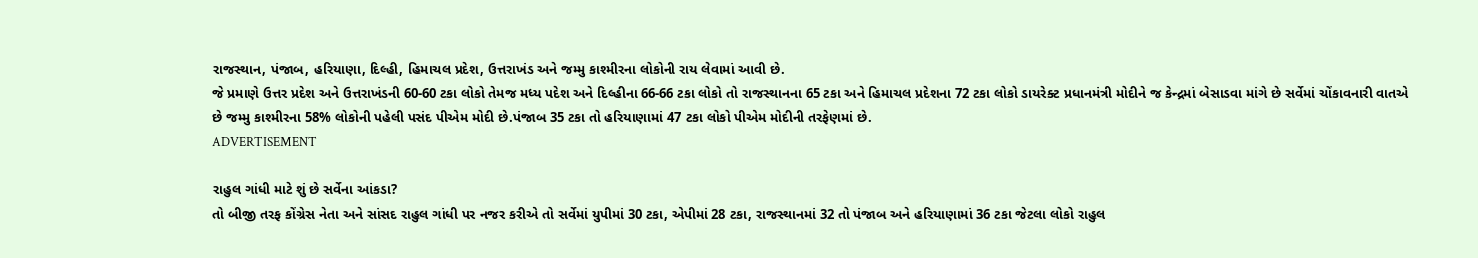રાજસ્થાન, પંજાબ, હરિયાણા, દિલ્હી, હિમાચલ પ્રદેશ, ઉત્તરાખંડ અને જમ્મુ કાશ્મીરના લોકોની રાય લેવામાં આવી છે.
જે પ્રમાણે ઉત્તર પ્રદેશ અને ઉત્તરાખંડની 60-60 ટકા લોકો તેમજ મધ્ય પદેશ અને દિલ્હીના 66-66 ટકા લોકો તો રાજસ્થાનના 65 ટકા અને હિમાચલ પ્રદેશના 72 ટકા લોકો ડાયરેક્ટ પ્રધાનમંત્રી મોદીને જ કેન્દ્રમાં બેસાડવા માંગે છે સર્વેમાં ચોંકાવનારી વાતએ છે જમ્મુ કાશ્મીરના 58% લોકોની પહેલી પસંદ પીએમ મોદી છે.પંજાબ 35 ટકા તો હરિયાણામાં 47 ટકા લોકો પીએમ મોદીની તરફેણમાં છે.
ADVERTISEMENT

રાહુલ ગાંધી માટે શું છે સર્વેના આંકડા?
તો બીજી તરફ કોંગ્રેસ નેતા અને સાંસદ રાહુલ ગાંધી પર નજર કરીએ તો સર્વેમાં યુપીમાં 30 ટકા, એપીમાં 28 ટકા, રાજસ્થાનમાં 32 તો પંજાબ અને હરિયાણામાં 36 ટકા જેટલા લોકો રાહુલ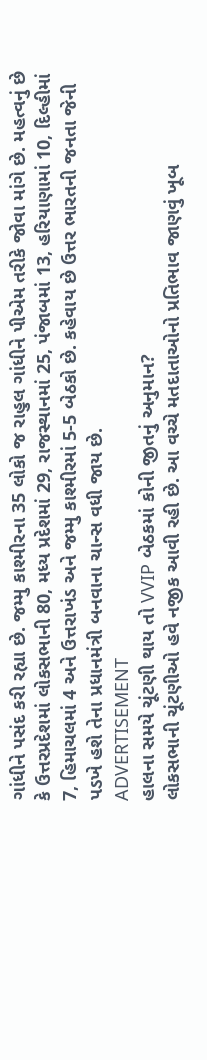ગાંધીને પસંદ કરી રહ્યા છે. જમ્મુ કાશ્મીરના 35 લોકો જ રાહુલ ગાંધીને પીએમ તરીકે જોવા માંગે છે. મહત્વનું છે કે ઉત્તરપ્રદેશમાં લોકસભાની 80, મધ્ય પ્રદેશમાં 29, રાજસ્થાનમાં 25, પંજાબમાં 13, હરિયાણામાં 10, દિલ્હીમાં 7, હિમાચલમાં 4 અને ઉત્તરાખંડ અને જમ્મુ કાશ્મીરમાં 5-5 બેઠકો છે. કહેવાય છે ઉત્તર ભારતની જનતા જેની પડખે હશે તેના પ્રધાનમંત્રી બનવાના ચાન્સ વધી જાય છે.
ADVERTISEMENT
હાલના સમયે ચૂંટણી થાય તો VVIP બેઠકમાં કોની જીતનું અનુમાન?
લોકસભાની ચૂંટણીઓ હવે નજીક આવી રહી છે. આ વચ્ચે મતદાતાઓનો પ્રતિભાવ જાણવું ખૂબ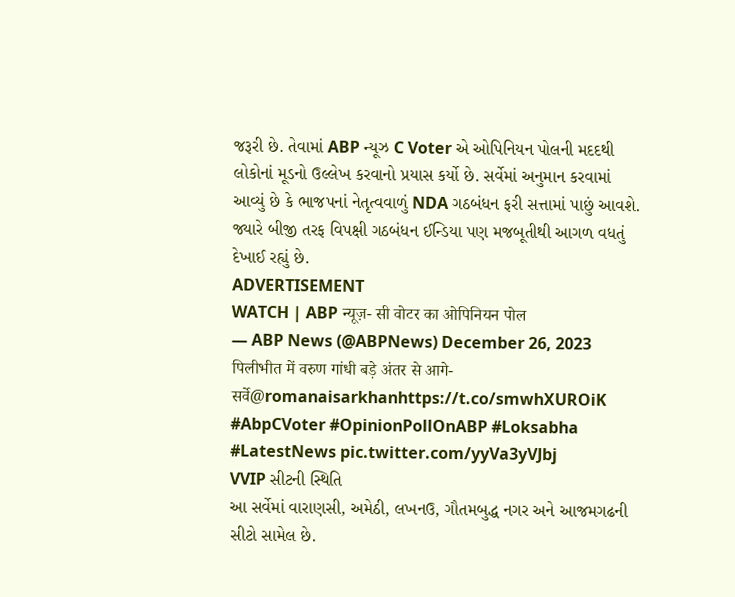જરૂરી છે. તેવામાં ABP ન્યૂઝ C Voter એ ઓપિનિયન પોલની મદદથી લોકોનાં મૂડનો ઉલ્લેખ કરવાનો પ્રયાસ કર્યો છે. સર્વેમાં અનુમાન કરવામાં આવ્યું છે કે ભાજપનાં નેતૃત્વવાળું NDA ગઠબંધન ફરી સત્તામાં પાછું આવશે. જ્યારે બીજી તરફ વિપક્ષી ગઠબંધન ઈન્ડિયા પણ મજબૂતીથી આગળ વધતું દેખાઈ રહ્યું છે.
ADVERTISEMENT
WATCH | ABP न्यूज़- सी वोटर का ओपिनियन पोल
— ABP News (@ABPNews) December 26, 2023
पिलीभीत में वरुण गांधी बड़े अंतर से आगे- सर्वे@romanaisarkhanhttps://t.co/smwhXUROiK #AbpCVoter #OpinionPollOnABP #Loksabha #LatestNews pic.twitter.com/yyVa3yVJbj
VVIP સીટની સ્થિતિ
આ સર્વેમાં વારાણસી, અમેઠી, લખનઉ, ગૌતમબુદ્ધ નગર અને આજમગઢની સીટો સામેલ છે.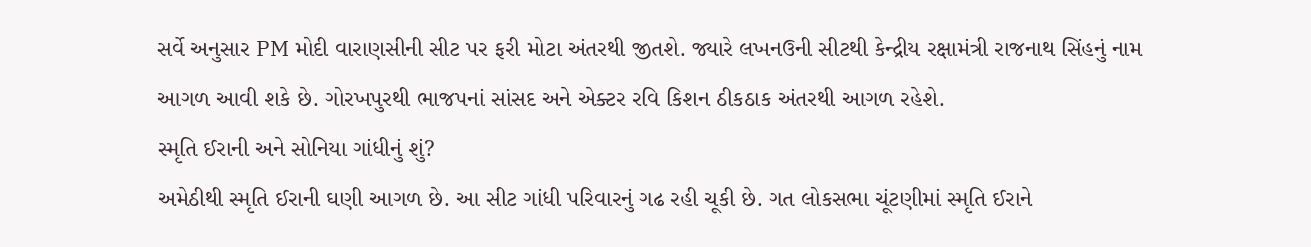સર્વે અનુસાર PM મોદી વારાણસીની સીટ પર ફરી મોટા અંતરથી જીતશે. જ્યારે લખનઉની સીટથી કેન્દ્રીય રક્ષામંત્રી રાજનાથ સિંહનું નામ આગળ આવી શકે છે. ગોરખપુરથી ભાજપનાં સાંસદ અને એક્ટર રવિ કિશન ઠીકઠાક અંતરથી આગળ રહેશે.
સ્મૃતિ ઈરાની અને સોનિયા ગાંધીનું શું?
અમેઠીથી સ્મૃતિ ઈરાની ઘણી આગળ છે. આ સીટ ગાંધી પરિવારનું ગઢ રહી ચૂકી છે. ગત લોકસભા ચૂંટણીમાં સ્મૃતિ ઈરાને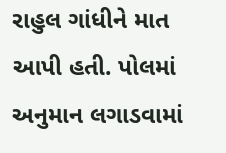રાહુલ ગાંધીને માત આપી હતી. પોલમાં અનુમાન લગાડવામાં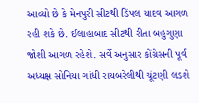આવ્યો છે કે મેનપુરી સીટથી ડિંપલ યાદવ આગળ રહી શકે છે. ઈલાહાબાદ સીટથી રીતા બહુગુણા જોશી આગળ રહેશે. સર્વે અનુસાર કોંગ્રેસની પૂર્વ અધ્યક્ષ સોનિયા ગાંધી રાયબરેલીથી ચૂંટણી લડશે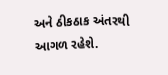અને ઠીકઠાક અંતરથી આગળ રહેશે.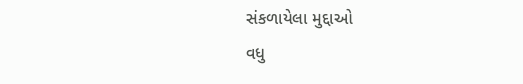સંકળાયેલા મુદ્દાઓ
વધુ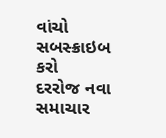વાંચો
સબસ્ક્રાઇબ કરો
દરરોજ નવા સમાચાર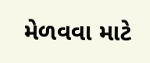મેળવવા માટે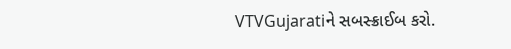VTVGujaratiને સબસ્ક્રાઈબ કરો.